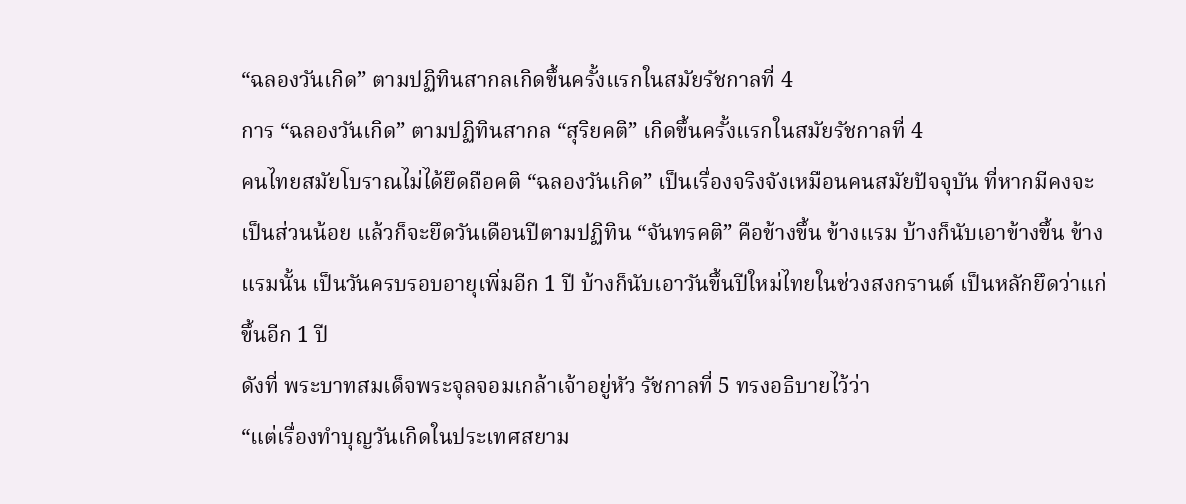“ฉลองวันเกิด” ตามปฏิทินสากลเกิดขึ้นครั้งแรกในสมัยรัชกาลที่ 4
การ “ฉลองวันเกิด” ตามปฏิทินสากล “สุริยคติ” เกิดขึ้นครั้งแรกในสมัยรัชกาลที่ 4
คนไทยสมัยโบราณไม่ได้ยึดถือคติ “ฉลองวันเกิด” เป็นเรื่องจริงจังเหมือนคนสมัยปัจจุบัน ที่หากมีคงจะเป็นส่วนน้อย แล้วก็จะยึดวันเดือนปีตามปฏิทิน “จันทรคติ” คือข้างขึ้น ข้างแรม บ้างก็นับเอาข้างขึ้น ข้างแรมนั้น เป็นวันครบรอบอายุเพิ่มอีก 1 ปี บ้างก็นับเอาวันขึ้นปีใหม่ไทยในช่วงสงกรานต์ เป็นหลักยึดว่าแก่ขึ้นอีก 1 ปี
ดังที่ พระบาทสมเด็จพระจุลจอมเกล้าเจ้าอยู่หัว รัชกาลที่ 5 ทรงอธิบายไว้ว่า
“แต่เรื่องทำบุญวันเกิดในประเทศสยาม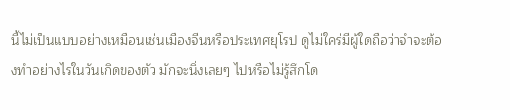นี้ไม่เป็นแบบอย่างเหมือนเช่นเมืองจีนหรือประเทศยุโรป ดูไม่ใคร่มีผู้ใดถือว่าจำจะต้องทำอย่างไรในวันเกิดของตัว มักจะนิ่งเลยๆ ไปหรือไม่รู้สึกโด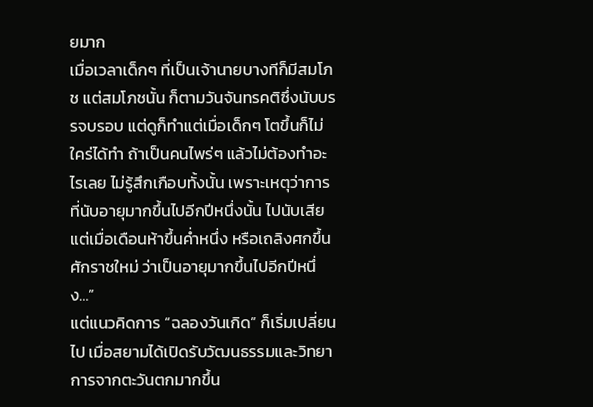ยมาก
เมื่อเวลาเด็กๆ ที่เป็นเจ้านายบางทีก็มีสมโภช แต่สมโภชนั้น ก็ตามวันจันทรคติซึ่งนับบรรจบรอบ แต่ดูก็ทำแต่เมื่อเด็กๆ โตขึ้นก็ไม่ใคร่ได้ทำ ถ้าเป็นคนไพร่ๆ แล้วไม่ต้องทำอะไรเลย ไม่รู้สึกเกือบทั้งนั้น เพราะเหตุว่าการที่นับอายุมากขึ้นไปอีกปีหนึ่งนั้น ไปนับเสียแต่เมื่อเดือนห้าขึ้นค่ำหนึ่ง หรือเถลิงศกขึ้นศักราชใหม่ ว่าเป็นอายุมากขึ้นไปอีกปีหนึ่ง…”
แต่แนวคิดการ “ฉลองวันเกิด” ก็เริ่มเปลี่ยนไป เมื่อสยามได้เปิดรับวัฒนธรรมและวิทยาการจากตะวันตกมากขึ้น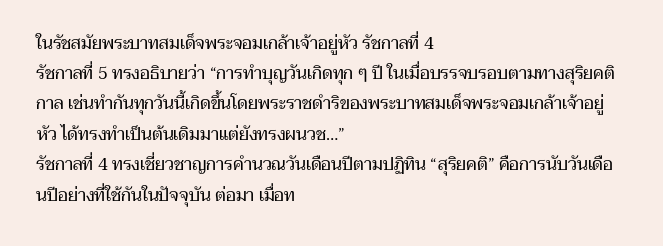ในรัชสมัยพระบาทสมเด็จพระจอมเกล้าเจ้าอยู่หัว รัชกาลที่ 4
รัชกาลที่ 5 ทรงอธิบายว่า “การทำบุญวันเกิดทุก ๆ ปี ในเมื่อบรรจบรอบตามทางสุริยคติกาล เช่นทำกันทุกวันนี้เกิดขึ้นโดยพระราชดำริของพระบาทสมเด็จพระจอมเกล้าเจ้าอยู่หัว ได้ทรงทำเป็นต้นเดิมมาแต่ยังทรงผนวช…”
รัชกาลที่ 4 ทรงเชี่ยวชาญการคำนวณวันเดือนปีตามปฏิทิน “สุริยคติ” คือการนับวันเดือนปีอย่างที่ใช้กันในปัจจุบัน ต่อมา เมื่อท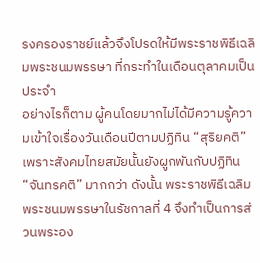รงครองราชย์แล้วจึงโปรดให้มีพระราชพิธีเฉลิมพระชนมพรรษา ที่กระทำในเดือนตุลาคมเป็นประจำ
อย่างไรก็ตาม ผู้คนโดยมากไม่ได้มีความรู้ความเข้าใจเรื่องวันเดือนปีตามปฏิทิน “สุริยคติ” เพราะสังคมไทยสมัยนั้นยังผูกพันกับปฏิทิน “จันทรคติ” มากกว่า ดังนั้น พระราชพิธีเฉลิมพระชนมพรรษาในรัชกาลที่ 4 จึงทำเป็นการส่วนพระอง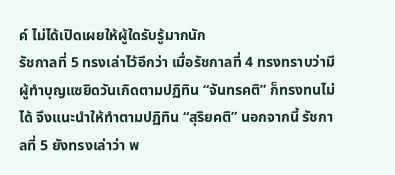ค์ ไม่ได้เปิดเผยให้ผู้ใดรับรู้มากนัก
รัชกาลที่ 5 ทรงเล่าไว้อีกว่า เมื่อรัชกาลที่ 4 ทรงทราบว่ามีผู้ทำบุญแซยิดวันเกิดตามปฏิทิน “จันทรคติ” ก็ทรงทนไม่ได้ จึงแนะนำให้ทำตามปฏิทิน “สุริยคติ” นอกจากนี้ รัชกาลที่ 5 ยังทรงเล่าว่า พ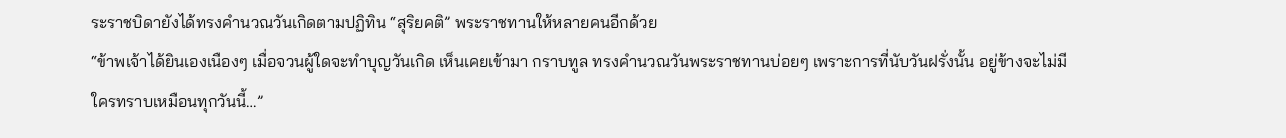ระราชบิดายังได้ทรงคำนวณวันเกิดตามปฏิทิน “สุริยคติ” พระราชทานให้หลายคนอีกด้วย
“ข้าพเจ้าได้ยินเองเนืองๆ เมื่อจวนผู้ใดจะทำบุญวันเกิด เห็นเคยเข้ามา กราบทูล ทรงคำนวณวันพระราชทานบ่อยๆ เพราะการที่นับวันฝรั่งนั้น อยู่ข้างจะไม่มีใครทราบเหมือนทุกวันนี้…”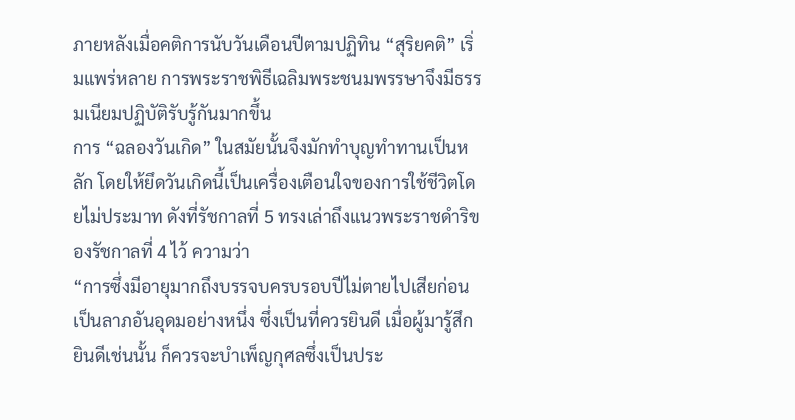ภายหลังเมื่อคติการนับวันเดือนปีตามปฏิทิน “สุริยคติ” เริ่มแพร่หลาย การพระราชพิธีเฉลิมพระชนมพรรษาจึงมีธรรมเนียมปฏิบัติรับรู้กันมากขึ้น
การ “ฉลองวันเกิด” ในสมัยนั้นจึงมักทำบุญทำทานเป็นหลัก โดยให้ยึดวันเกิดนี้เป็นเครื่องเตือนใจของการใช้ชีวิตโดยไม่ประมาท ดังที่รัชกาลที่ 5 ทรงเล่าถึงแนวพระราชดำริของรัชกาลที่ 4 ไว้ ความว่า
“การซึ่งมีอายุมากถึงบรรจบครบรอบปีไม่ตายไปเสียก่อนเป็นลาภอันอุดมอย่างหนึ่ง ซึ่งเป็นที่ควรยินดี เมื่อผู้มารู้สึกยินดีเช่นนั้น ก็ควรจะบำเพ็ญกุศลซึ่งเป็นประ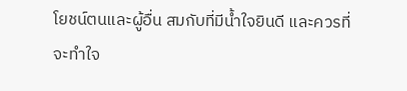โยชน์ตนและผู้อื่น สมกับที่มีน้ำใจยินดี และควรที่จะทำใจ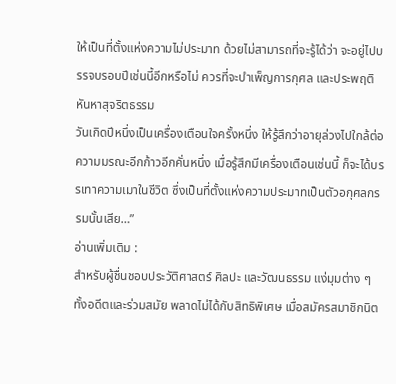ให้เป็นที่ตั้งแห่งความไม่ประมาท ด้วยไม่สามารถที่จะรู้ได้ว่า จะอยู่ไปบรรจบรอบปีเช่นนี้อีกหรือไม่ ควรที่จะบำเพ็ญการกุศล และประพฤติหันหาสุจริตธรรม
วันเกิดปีหนึ่งเป็นเครื่องเตือนใจครั้งหนึ่ง ให้รู้สึกว่าอายุล่วงไปใกล้ต่อความมรณะอีกก้าวอีกคั่นหนึ่ง เมื่อรู้สึกมีเครื่องเตือนเช่นนี้ ก็จะได้บรรเทาความเมาในชีวิต ซึ่งเป็นที่ตั้งแห่งความประมาทเป็นตัวอกุศลกรรมนั้นเสีย…”
อ่านเพิ่มเติม :
สำหรับผู้ชื่นชอบประวัติศาสตร์ ศิลปะ และวัฒนธรรม แง่มุมต่าง ๆ ทั้งอดีตและร่วมสมัย พลาดไม่ได้กับสิทธิพิเศษ เมื่อสมัครสมาชิกนิต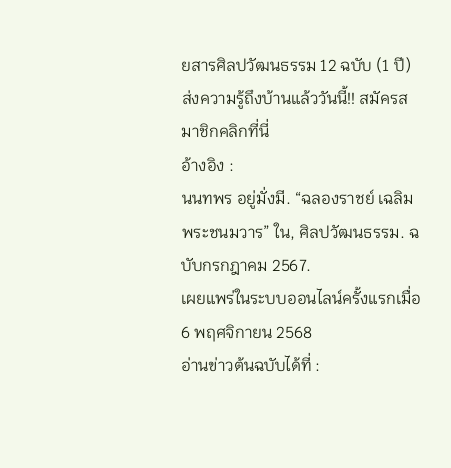ยสารศิลปวัฒนธรรม 12 ฉบับ (1 ปี) ส่งความรู้ถึงบ้านแล้ววันนี้!! สมัครสมาชิกคลิกที่นี่
อ้างอิง :
นนทพร อยู่มั่งมี. “ฉลองราชย์ เฉลิมพระชนมวาร” ใน, ศิลปวัฒนธรรม. ฉบับกรกฎาคม 2567.
เผยแพร่ในระบบออนไลน์ครั้งแรกเมื่อ 6 พฤศจิกายน 2568
อ่านข่าวต้นฉบับได้ที่ :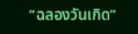“ฉลองวันเกิด”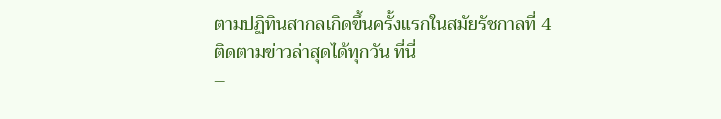ตามปฏิทินสากลเกิดขึ้นครั้งแรกในสมัยรัชกาลที่ 4
ติดตามข่าวล่าสุดได้ทุกวัน ที่นี่
–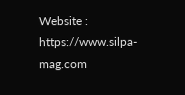Website : https://www.silpa-mag.com